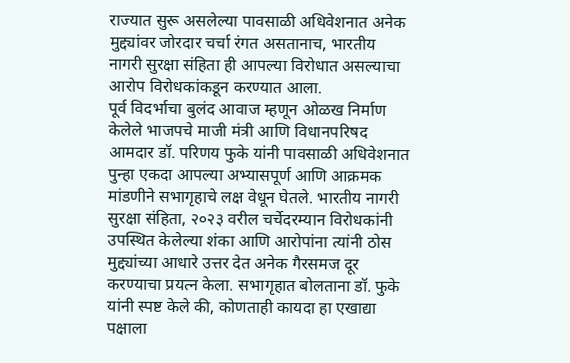राज्यात सुरू असलेल्या पावसाळी अधिवेशनात अनेक मुद्द्यांवर जोरदार चर्चा रंगत असतानाच, भारतीय नागरी सुरक्षा संहिता ही आपल्या विरोधात असल्याचा आरोप विरोधकांकडून करण्यात आला.
पूर्व विदर्भाचा बुलंद आवाज म्हणून ओळख निर्माण केलेले भाजपचे माजी मंत्री आणि विधानपरिषद आमदार डॉ. परिणय फुके यांनी पावसाळी अधिवेशनात पुन्हा एकदा आपल्या अभ्यासपूर्ण आणि आक्रमक मांडणीने सभागृहाचे लक्ष वेधून घेतले. भारतीय नागरी सुरक्षा संहिता, २०२३ वरील चर्चेदरम्यान विरोधकांनी उपस्थित केलेल्या शंका आणि आरोपांना त्यांनी ठोस मुद्द्यांच्या आधारे उत्तर देत अनेक गैरसमज दूर करण्याचा प्रयत्न केला. सभागृहात बोलताना डॉ. फुके यांनी स्पष्ट केले की, कोणताही कायदा हा एखाद्या पक्षाला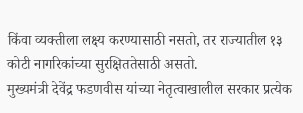किंवा व्यक्तीला लक्ष्य करण्यासाठी नसतो, तर राज्यातील १३ कोटी नागरिकांच्या सुरक्षिततेसाठी असतो.
मुख्यमंत्री देवेंद्र फडणवीस यांच्या नेतृत्वाखालील सरकार प्रत्येक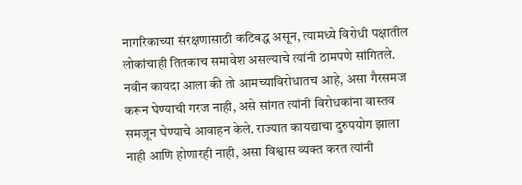नागरिकाच्या संरक्षणासाठी कटिबद्ध असून, त्यामध्ये विरोधी पक्षातील लोकांचाही तितकाच समावेश असल्याचे त्यांनी ठामपणे सांगितले. नवीन कायदा आला की तो आमच्याविरोधातच आहे, असा गैरसमज करून घेण्याची गरज नाही, असे सांगत त्यांनी विरोधकांना वास्तव समजून घेण्याचे आवाहन केले. राज्यात कायद्याचा दुरुपयोग झाला नाही आणि होणारही नाही, असा विश्वास व्यक्त करत त्यांनी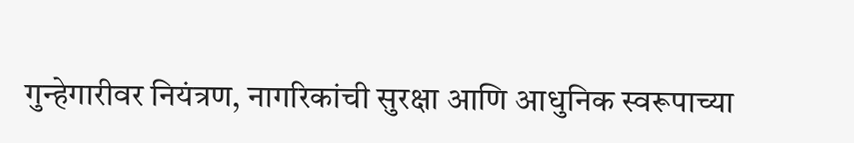गुन्हेगारीवर नियंत्रण, नागरिकांची सुरक्षा आणि आधुनिक स्वरूपाच्या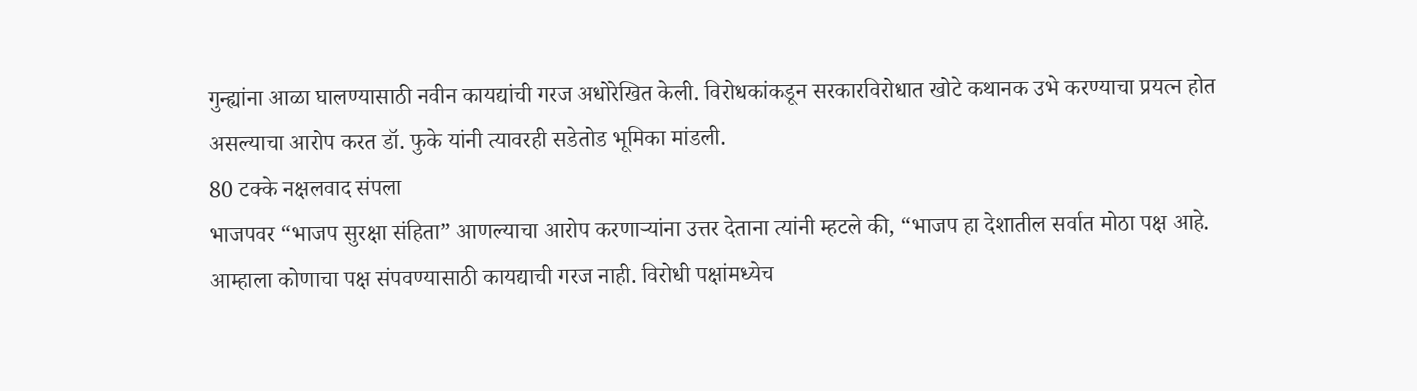गुन्ह्यांना आळा घालण्यासाठी नवीन कायद्यांची गरज अधोरेखित केली. विरोधकांकडून सरकारविरोधात खोटे कथानक उभे करण्याचा प्रयत्न होत असल्याचा आरोप करत डॉ. फुके यांनी त्यावरही सडेतोड भूमिका मांडली.
80 टक्के नक्षलवाद संपला
भाजपवर “भाजप सुरक्षा संहिता” आणल्याचा आरोप करणाऱ्यांना उत्तर देताना त्यांनी म्हटले की, “भाजप हा देशातील सर्वात मोठा पक्ष आहे. आम्हाला कोणाचा पक्ष संपवण्यासाठी कायद्याची गरज नाही. विरोधी पक्षांमध्येच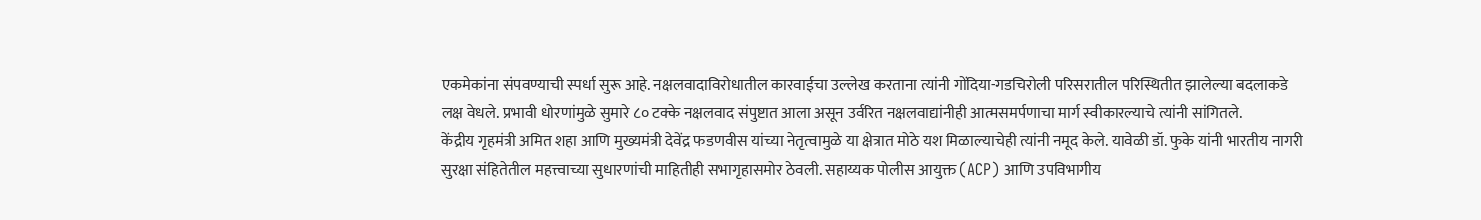एकमेकांना संपवण्याची स्पर्धा सुरू आहे. नक्षलवादाविरोधातील कारवाईचा उल्लेख करताना त्यांनी गोंदिया-गडचिरोली परिसरातील परिस्थितीत झालेल्या बदलाकडे लक्ष वेधले. प्रभावी धोरणांमुळे सुमारे ८० टक्के नक्षलवाद संपुष्टात आला असून उर्वरित नक्षलवाद्यांनीही आत्मसमर्पणाचा मार्ग स्वीकारल्याचे त्यांनी सांगितले.
केंद्रीय गृहमंत्री अमित शहा आणि मुख्यमंत्री देवेंद्र फडणवीस यांच्या नेतृत्वामुळे या क्षेत्रात मोठे यश मिळाल्याचेही त्यांनी नमूद केले. यावेळी डॉ. फुके यांनी भारतीय नागरी सुरक्षा संहितेतील महत्त्वाच्या सुधारणांची माहितीही सभागृहासमोर ठेवली. सहाय्यक पोलीस आयुक्त (ACP) आणि उपविभागीय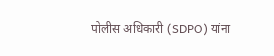पोलीस अधिकारी (SDPO) यांना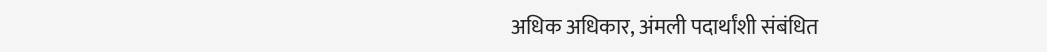अधिक अधिकार, अंमली पदार्थांशी संबंधित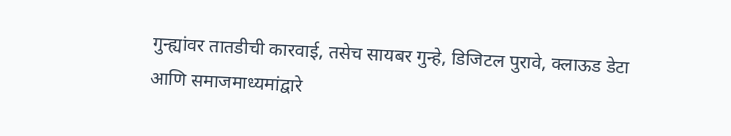गुन्ह्यांवर तातडीची कारवाई, तसेच सायबर गुन्हे, डिजिटल पुरावे, क्लाऊड डेटा आणि समाजमाध्यमांद्वारे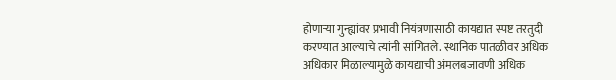होणाऱ्या गुन्ह्यांवर प्रभावी नियंत्रणासाठी कायद्यात स्पष्ट तरतुदी करण्यात आल्याचे त्यांनी सांगितले. स्थानिक पातळीवर अधिक अधिकार मिळाल्यामुळे कायद्याची अंमलबजावणी अधिक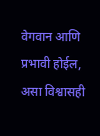वेगवान आणि प्रभावी होईल, असा विश्वासही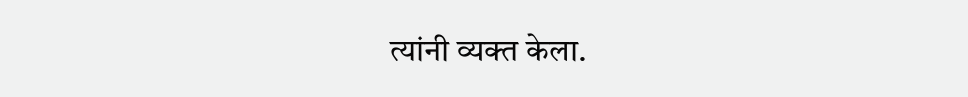त्यांनी व्यक्त केला.